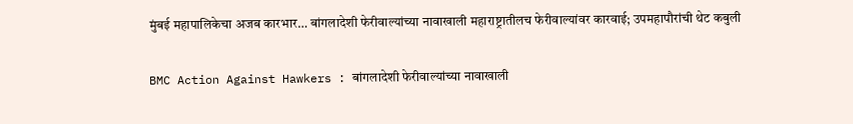मुंबई महापालिकेचा अजब कारभार… बांगलादेशी फेरीवाल्यांच्या नावाखाली महाराष्ट्रातीलच फेरीवाल्यांवर कारवाई; उपमहापौरांची थेट कबुली

BMC Action Against Hawkers : बांगलादेशी फेरीवाल्यांच्या नावाखाली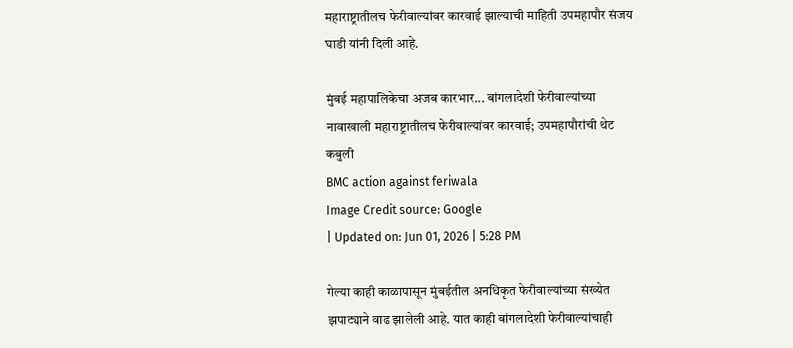महाराष्ट्रातीलच फेरीवाल्यांवर कारवाई झाल्याची माहिती उपमहापौर संजय घाडी यांनी दिली आहे.

मुंबई महापालिकेचा अजब कारभार... बांगलादेशी फेरीवाल्यांच्या नावाखाली महाराष्ट्रातीलच फेरीवाल्यांवर कारवाई; उपमहापौरांची थेट कबुली
BMC action against feriwala
Image Credit source: Google
| Updated on: Jun 01, 2026 | 5:28 PM

गेल्या काही काळापासून मुंबईतील अनधिकृत फेरीवाल्यांच्या संख्येत झपाट्याने वाढ झालेली आहे. यात काही बांगलादेशी फेरीवाल्यांचाही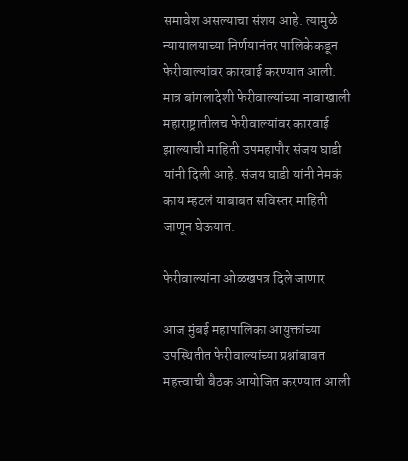समावेश असल्याचा संशय आहे. त्यामुळे न्यायालयाच्या निर्णयानंतर पालिकेकडून फेरीवाल्यांवर कारवाई करण्यात आली. मात्र बांगलादेशी फेरीवाल्यांच्या नावाखाली महाराष्ट्रातीलच फेरीवाल्यांवर कारवाई झाल्याची माहिती उपमहापौर संजय घाडी यांनी दिली आहे. संजय घाडी यांनी नेमकं काय म्हटलं याबाबत सविस्तर माहिती जाणून घेऊयात.

फेरीवाल्यांना ओळखपत्र दिले जाणार

आज मुंबई महापालिका आयुक्तांच्या उपस्थितीत फेरीवाल्यांच्या प्रश्नांबाबत महत्त्वाची बैठक आयोजित करण्यात आली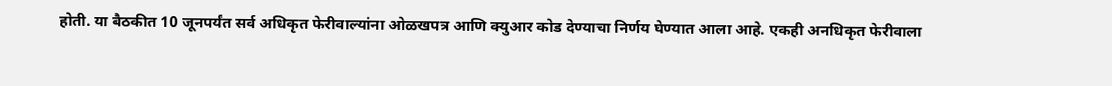होती. या बैठकीत 10 जूनपर्यंत सर्व अधिकृत फेरीवाल्यांना ओळखपत्र आणि क्युआर कोड देण्याचा निर्णय घेण्यात आला आहे. एकही अनधिकृत फेरीवाला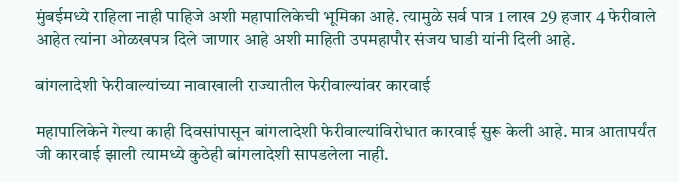मुंबईमध्ये राहिला नाही पाहिजे अशी महापालिकेची भूमिका आहे. त्यामुळे सर्व पात्र 1 लाख 29 हजार 4 फेरीवाले आहेत त्यांना ओळखपत्र दिले जाणार आहे अशी माहिती उपमहापौर संजय घाडी यांनी दिली आहे.

बांगलादेशी फेरीवाल्यांच्या नावाखाली राज्यातील फेरीवाल्यांवर कारवाई

महापालिकेने गेल्या काही दिवसांपासून बांगलादेशी फेरीवाल्यांविरोधात कारवाई सुरू केली आहे. मात्र आतापर्यंत जी कारवाई झाली त्यामध्ये कुठेही बांगलादेशी सापडलेला नाही.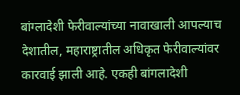बांग्लादेशी फेरीवाल्यांच्या नावाखाली आपल्याच देशातील, महाराष्ट्रातील अधिकृत फेरीवाल्यांवर कारवाई झाली आहे. एकही बांगलादेशी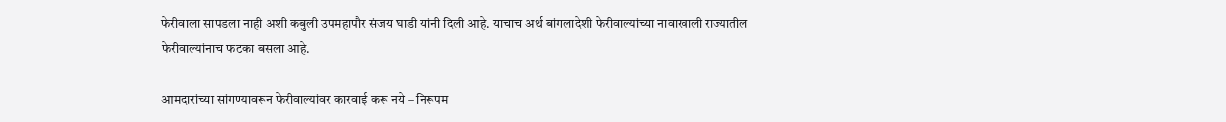फेरीवाला सापडला नाही अशी कबुली उपमहापौर संजय घाडी यांनी दिली आहे. याचाच अर्थ बांगलादेशी फेरीवाल्यांच्या नावाखाली राज्यातील फेरीवाल्यांनाच फटका बसला आहे.

आमदारांच्या सांगण्यावरून फेरीवाल्यांवर कारवाई करू नये – निरूपम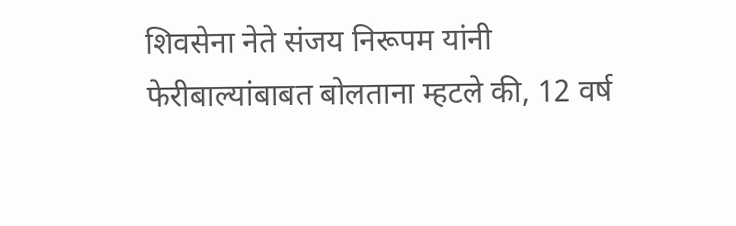शिवसेना नेते संजय निरूपम यांनी फेरीबाल्यांबाबत बोलताना म्हटले की, 12 वर्ष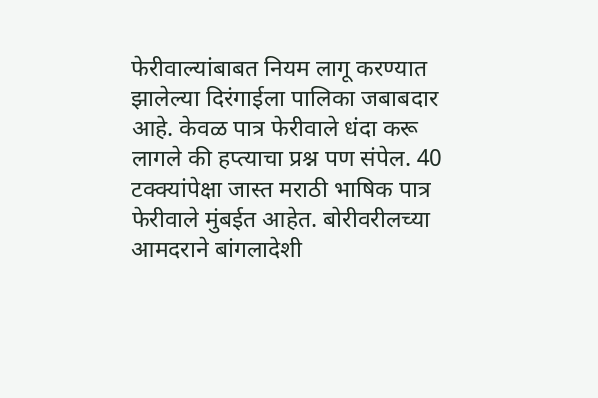फेरीवाल्यांबाबत नियम लागू करण्यात झालेल्या दिरंगाईला पालिका जबाबदार आहे. केवळ पात्र फेरीवाले धंदा करू लागले की हप्त्याचा प्रश्न पण संपेल. 40 टक्क्यांपेक्षा जास्त मराठी भाषिक पात्र फेरीवाले मुंबईत आहेत. बोरीवरीलच्या आमदराने बांगलादेशी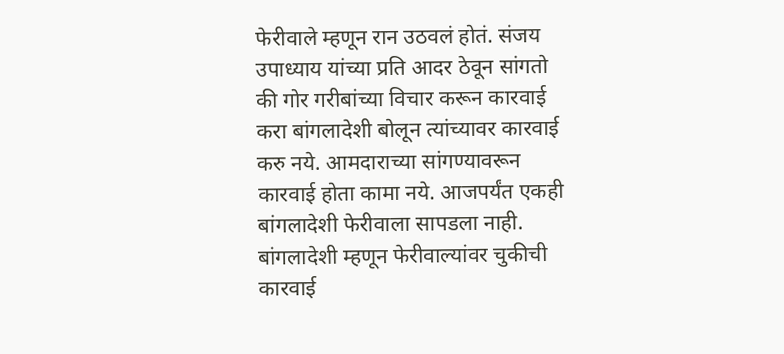फेरीवाले म्हणून रान उठवलं होतं. संजय उपाध्याय यांच्या प्रति आदर ठेवून सांगतो की गोर गरीबांच्या विचार करून कारवाई करा बांगलादेशी बोलून त्यांच्यावर कारवाई करु नये. आमदाराच्या सांगण्यावरून कारवाई होता कामा नये. आजपर्यंत एकही बांगलादेशी फेरीवाला सापडला नाही. बांगलादेशी म्हणून फेरीवाल्यांवर चुकीची कारवाई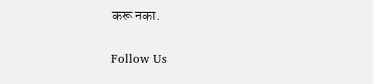करू नका.

Follow Us